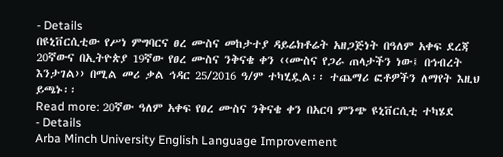- Details
በዩኒቨርሲቲው የሥነ ምግባርና ፀረ ሙስና መከታተያ ዳይሬክቶሬት አዘጋጅነት በዓለም አቀፍ ደረጃ 20ኛውና በኢትዮጵያ 19ኛው የፀረ ሙስና ንቅናቄ ቀን ‹‹ሙስና የጋራ ጠላታችን ነው፤ በኅብረት እንታገል›› በሚል መሪ ቃል ኅዳር 25/2016 ዓ/ም ተካሂዷል፡፡ ተጨማሪ ፎቶዎችን ለማየት እዚህ ይጫኑ፡፡
Read more: 20ኛው ዓለም አቀፍ የፀረ ሙስና ንቅናቄ ቀን በአርባ ምንጭ ዩኒቨርሲቲ ተካሄደ
- Details
Arba Minch University English Language Improvement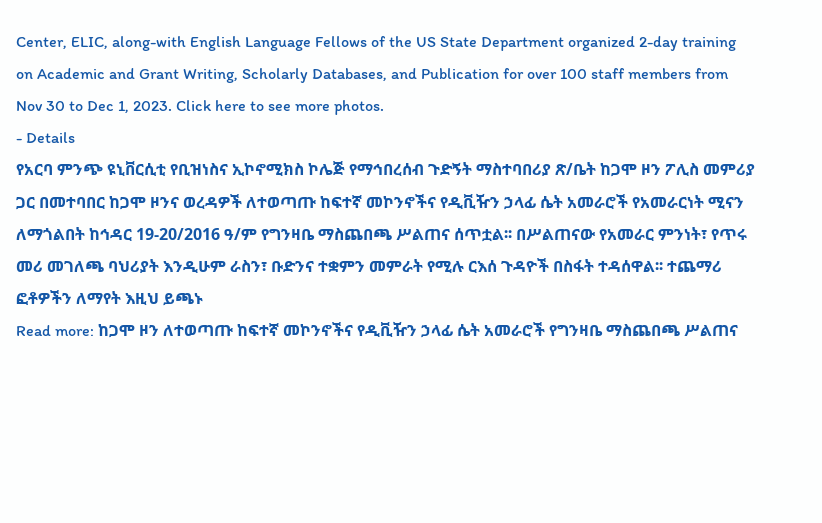Center, ELIC, along-with English Language Fellows of the US State Department organized 2-day training on Academic and Grant Writing, Scholarly Databases, and Publication for over 100 staff members from Nov 30 to Dec 1, 2023. Click here to see more photos.
- Details
የአርባ ምንጭ ዩኒቨርሲቲ የቢዝነስና ኢኮኖሚክስ ኮሌጅ የማኅበረሰብ ጉድኝት ማስተባበሪያ ጽ/ቤት ከጋሞ ዞን ፖሊስ መምሪያ ጋር በመተባበር ከጋሞ ዞንና ወረዳዎች ለተወጣጡ ከፍተኛ መኮንኖችና የዲቪዥን ኃላፊ ሴት አመራሮች የአመራርነት ሚናን ለማጎልበት ከኅዳር 19-20/2016 ዓ/ም የግንዛቤ ማስጨበጫ ሥልጠና ሰጥቷል፡፡ በሥልጠናው የአመራር ምንነት፣ የጥሩ መሪ መገለጫ ባህሪያት እንዲሁም ራስን፣ ቡድንና ተቋምን መምራት የሚሉ ርእሰ ጉዳዮች በስፋት ተዳሰዋል፡፡ ተጨማሪ ፎቶዎችን ለማየት እዚህ ይጫኑ
Read more: ከጋሞ ዞን ለተወጣጡ ከፍተኛ መኮንኖችና የዲቪዥን ኃላፊ ሴት አመራሮች የግንዛቤ ማስጨበጫ ሥልጠና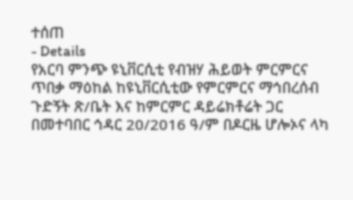ተሰጠ
- Details
የአርባ ምንጭ ዩኒቨርሲቲ የብዝሃ ሕይወት ምርምርና ጥበቃ ማዕከል ከዩኒቨርሲቲው የምርምርና ማኅበረሰብ ጉድኝት ጽ/ቤት እና ከምርምር ዳይሬክቶሬት ጋር በመተባበር ኅዳር 20/2016 ዓ/ም በዶርዜ ሆሎኦና ላካ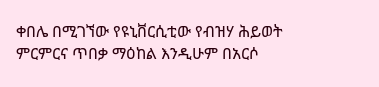ቀበሌ በሚገኘው የዩኒቨርሲቲው የብዝሃ ሕይወት ምርምርና ጥበቃ ማዕከል እንዲሁም በአርሶ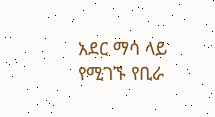አደር ማሳ ላይ የሚገኙ የቢራ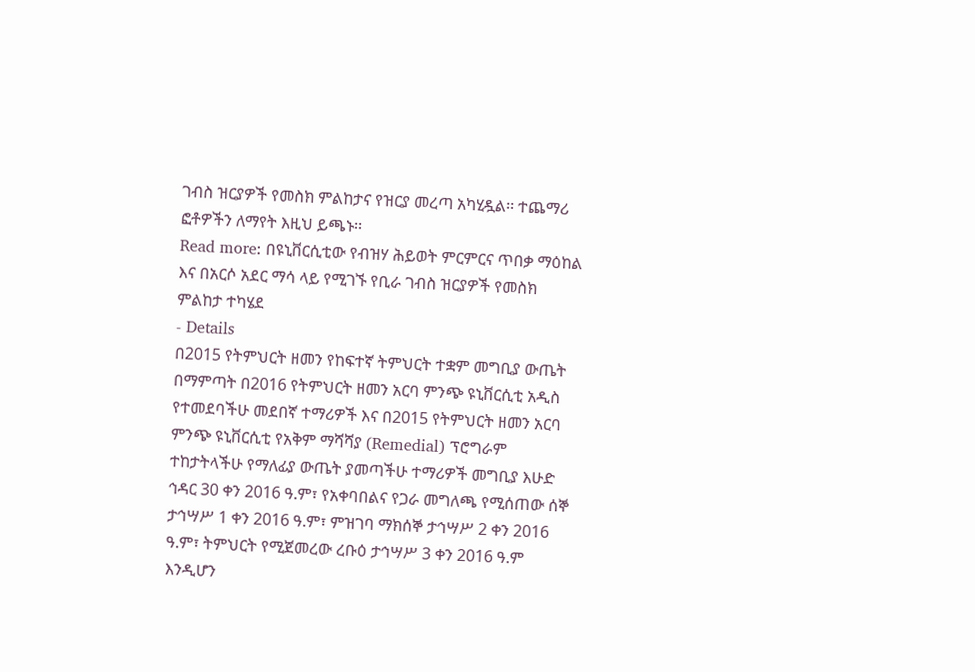ገብስ ዝርያዎች የመስክ ምልከታና የዝርያ መረጣ አካሂዷል፡፡ ተጨማሪ ፎቶዎችን ለማየት እዚህ ይጫኑ፡፡
Read more: በዩኒቨርሲቲው የብዝሃ ሕይወት ምርምርና ጥበቃ ማዕከል እና በአርሶ አደር ማሳ ላይ የሚገኙ የቢራ ገብስ ዝርያዎች የመስክ ምልከታ ተካሄደ
- Details
በ2015 የትምህርት ዘመን የከፍተኛ ትምህርት ተቋም መግቢያ ውጤት በማምጣት በ2016 የትምህርት ዘመን አርባ ምንጭ ዩኒቨርሲቲ አዲስ የተመደባችሁ መደበኛ ተማሪዎች እና በ2015 የትምህርት ዘመን አርባ ምንጭ ዩኒቨርሲቲ የአቅም ማሻሻያ (Remedial) ፕሮግራም ተከታትላችሁ የማለፊያ ውጤት ያመጣችሁ ተማሪዎች መግቢያ እሁድ ኅዳር 30 ቀን 2016 ዓ.ም፣ የአቀባበልና የጋራ መግለጫ የሚሰጠው ሰኞ ታኅሣሥ 1 ቀን 2016 ዓ.ም፣ ምዝገባ ማክሰኞ ታኅሣሥ 2 ቀን 2016 ዓ.ም፣ ትምህርት የሚጀመረው ረቡዕ ታኅሣሥ 3 ቀን 2016 ዓ.ም እንዲሆን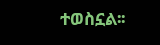ተወስኗል፡፡